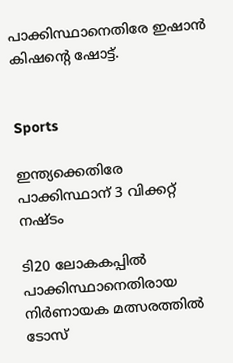പാക്കിസ്ഥാനെതിരേ ഇഷാൻ കിഷന്‍റെ ഷോട്ട്.


Sports

ഇന്ത്യക്കെതിരേ പാക്കിസ്ഥാന് 3 വിക്കറ്റ് നഷ്ടം

ടി20 ലോകകപ്പിൽ പാക്കിസ്ഥാനെതിരായ നിർണായക മത്സരത്തിൽ ടോസ്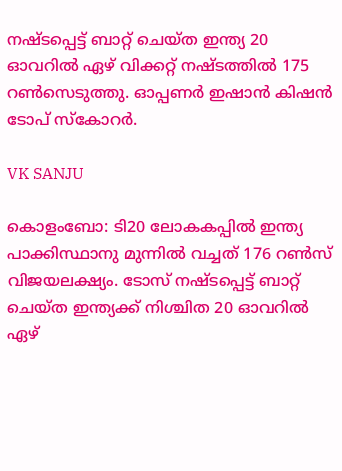നഷ്ടപ്പെട്ട് ബാറ്റ് ചെയ്ത ഇന്ത്യ 20 ഓവറിൽ ഏഴ് വിക്കറ്റ് നഷ്ടത്തിൽ 175 റൺസെടുത്തു. ഓപ്പണർ ഇഷാൻ കിഷൻ ടോപ് സ്കോറർ.

VK SANJU

കൊളംബോ: ടി20 ലോകകപ്പിൽ ഇന്ത്യ പാക്കിസ്ഥാനു മുന്നിൽ വച്ചത് 176 റൺസ് വിജയലക്ഷ്യം. ടോസ് നഷ്ടപ്പെട്ട് ബാറ്റ് ചെയ്ത ഇന്ത്യക്ക് നിശ്ചിത 20 ഓവറിൽ ഏഴ്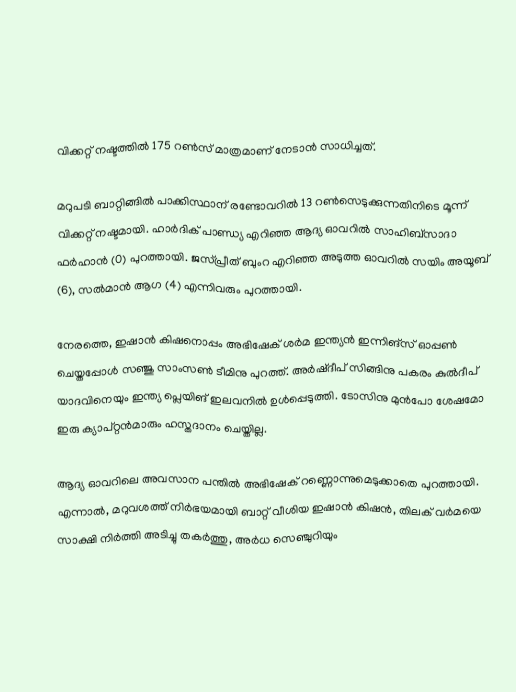വിക്കറ്റ് നഷ്ടത്തിൽ 175 റൺസ് മാത്രമാണ് നേടാൻ സാധിച്ചത്.

മറുപടി ബാറ്റിങ്ങിൽ പാക്കിസ്ഥാന് രണ്ടോവറിൽ 13 റൺസെടുക്കുന്നതിനിടെ മൂന്ന് വിക്കറ്റ് നഷ്ടമായി. ഹാർദിക് പാണ്ഡ്യ എറിഞ്ഞ ആദ്യ ഓവറിൽ സാഹിബ്‌സാദാ ഫർഹാൻ (0) പുറത്തായി. ജസ്പ്രീത് ബുംറ എറിഞ്ഞ അടുത്ത ഓവറിൽ സയിം അയൂബ് (6), സൽമാൻ ആഗ (4) എന്നിവരും പുറത്തായി.

നേരത്തെ, ഇഷാൻ കിഷനൊപ്പം അഭിഷേക് ശർമ ഇന്ത്യൻ ഇന്നിങ്സ് ഓപ്പൺ ചെയ്തപ്പോൾ സഞ്ജു സാംസൺ ടീമിനു പുറത്ത്. അർഷ്‌ദീപ് സിങ്ങിനു പകരം കുൽദീപ് യാദവിനെയും ഇന്ത്യ പ്ലെയിങ് ഇലവനിൽ ഉൾപ്പെടുത്തി. ടോസിനു മുൻപോ ശേഷമോ ഇരു ക്യാപ്റ്റൻമാരും ഹസ്തദാനം ചെയ്തില്ല.

ആദ്യ ഓവറിലെ അവസാന പന്തിൽ അഭിഷേക് റണ്ണൊന്നുമെടുക്കാതെ പുറത്തായി. എന്നാൽ, മറുവശത്ത് നിർഭയമായി ബാറ്റ് വീശിയ ഇഷാൻ കിഷൻ, തിലക് വർമയെ സാക്ഷി നിർത്തി അടിച്ചു തകർത്തു, അർധ സെഞ്ചുറിയും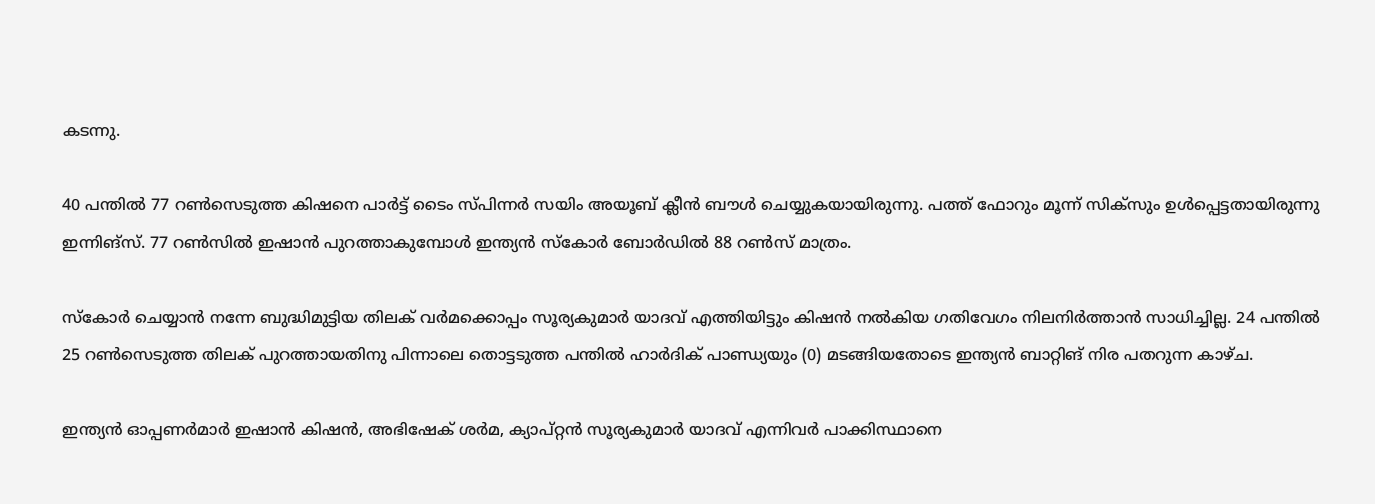കടന്നു.

40 പന്തിൽ 77 റൺസെടുത്ത കിഷനെ പാർട്ട് ടൈം സ്പിന്നർ സയിം അയൂബ് ക്ലീൻ ബൗൾ ചെയ്യുകയായിരുന്നു. പത്ത് ഫോറും മൂന്ന് സിക്സും ഉൾപ്പെട്ടതായിരുന്നു ഇന്നിങ്സ്. 77 റൺസിൽ ഇഷാൻ പുറത്താകുമ്പോൾ ഇന്ത്യൻ സ്കോർ ബോർഡിൽ 88 റൺസ് മാത്രം.

സ്കോർ ചെയ്യാൻ നന്നേ ബുദ്ധിമുട്ടിയ തിലക് വർമക്കൊപ്പം സൂര്യകുമാർ യാദവ് എത്തിയിട്ടും കിഷൻ നൽകിയ ഗതിവേഗം നിലനിർത്താൻ സാധിച്ചില്ല. 24 പന്തിൽ 25 റൺസെടുത്ത തിലക് പുറത്തായതിനു പിന്നാലെ തൊട്ടടുത്ത പന്തിൽ ഹാർദിക് പാണ്ഡ്യയും (0) മടങ്ങിയതോടെ ഇന്ത്യൻ ബാറ്റിങ് നിര പതറുന്ന കാഴ്ച.

ഇന്ത്യൻ ഓപ്പണർമാർ ഇഷാൻ കിഷൻ, അഭിഷേക് ശർമ, ക്യാപ്റ്റൻ സൂര്യകുമാർ യാദവ് എന്നിവർ പാക്കിസ്ഥാനെ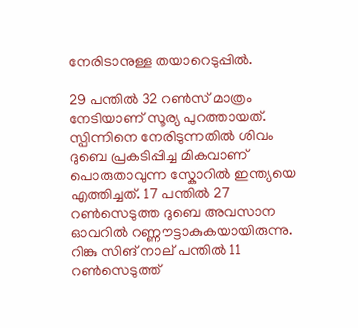നേരിടാനുള്ള തയാറെടുപ്പിൽ.

29 പന്തിൽ 32 റൺസ് മാത്രം നേടിയാണ് സൂര്യ പുറത്തായത്. സ്പിന്നിനെ നേരിടുന്നതിൽ ശിവം ദുബെ പ്രകടിപ്പിച്ച മികവാണ് പൊരുതാവുന്ന സ്കോറിൽ ഇന്ത്യയെ എത്തിച്ചത്. 17 പന്തിൽ 27 റൺസെടുത്ത ദുബെ അവസാന ഓവറിൽ റണ്ണൗട്ടാകുകയായിരുന്നു. റിങ്കു സിങ് നാല് പന്തിൽ 11 റൺസെടുത്ത്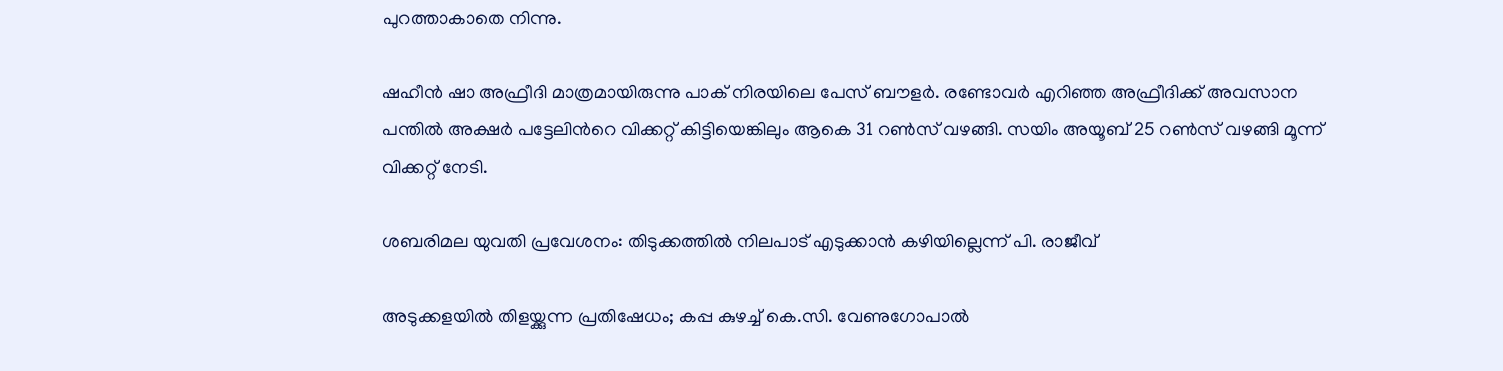പുറത്താകാതെ നിന്നു.

ഷഹീൻ ഷാ അഫ്രീദി മാത്രമായിരുന്നു പാക് നിരയിലെ പേസ് ബൗളർ. രണ്ടോവർ എറിഞ്ഞ അഫ്രീദിക്ക് അവസാന പന്തിൽ അക്ഷർ പട്ടേലിന്‍റെ വിക്കറ്റ് കിട്ടിയെങ്കിലും ആകെ 31 റൺസ് വഴങ്ങി. സയിം അയൂബ് 25 റൺസ് വഴങ്ങി മൂന്ന് വിക്കറ്റ് നേടി.

ശബരിമല യുവതി പ്രവേശനം: തിടുക്കത്തിൽ നിലപാട് എടുക്കാൻ കഴിയില്ലെന്ന് പി. രാജീവ്

അടുക്കളയില്‍ തിളയ്ക്കുന്ന പ്രതിഷേധം; കപ്പ കുഴച്ച് കെ.സി. വേണുഗോപാല്‍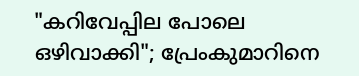"കറിവേപ്പില പോലെ ഒഴിവാക്കി"; പ്രേംകുമാറിനെ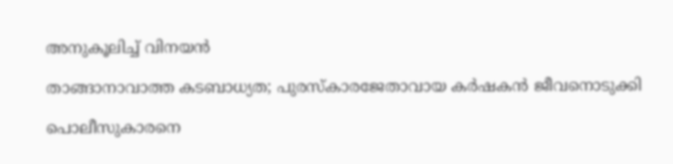അനുകൂലിച്ച് വിനയൻ

താങ്ങാനാവാത്ത കടബാധ്യത; പുരസ്കാരജേതാവായ കർഷകൻ ജീവനൊടുക്കി

പൊലീസുകാരനെ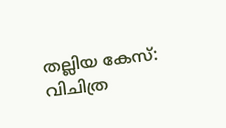തല്ലിയ കേസ്: വിചിത്ര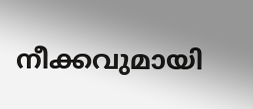നീക്കവുമായി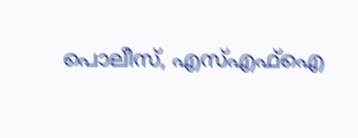പൊലീസ്, എസ്എഫ്ഐ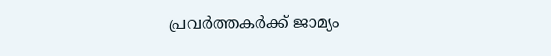പ്രവർത്തകർക്ക് ജാമ്യം